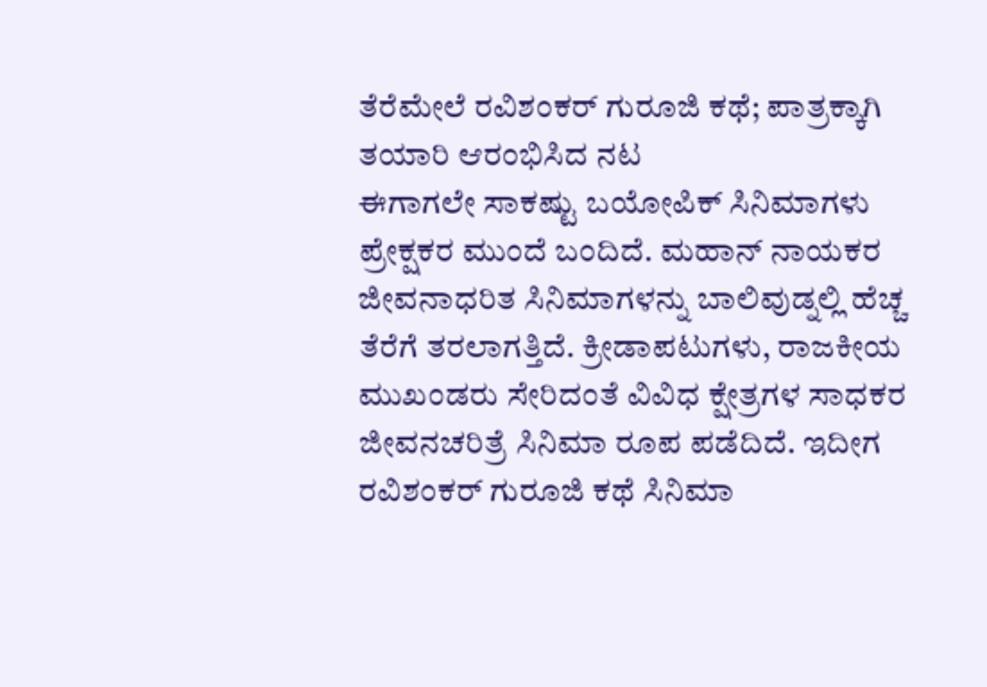ತೆರೆಮೇಲೆ ರವಿಶಂಕರ್ ಗುರೂಜಿ ಕಥೆ; ಪಾತ್ರಕ್ಕಾಗಿ ತಯಾರಿ ಆರಂಭಿಸಿದ ನಟ
ಈಗಾಗಲೇ ಸಾಕಷ್ಟು ಬಯೋಪಿಕ್ ಸಿನಿಮಾಗಳು ಪ್ರೇಕ್ಷಕರ ಮುಂದೆ ಬಂದಿದೆ. ಮಹಾನ್ ನಾಯಕರ ಜೀವನಾಧರಿತ ಸಿನಿಮಾಗಳನ್ನು ಬಾಲಿವುಡ್ನಲ್ಲಿ ಹೆಚ್ಚ ತೆರೆಗೆ ತರಲಾಗತ್ತಿದೆ. ಕ್ರೀಡಾಪಟುಗಳು, ರಾಜಕೀಯ ಮುಖಂಡರು ಸೇರಿದಂತೆ ವಿವಿಧ ಕ್ಷೇತ್ರಗಳ ಸಾಧಕರ ಜೀವನಚರಿತ್ರೆ ಸಿನಿಮಾ ರೂಪ ಪಡೆದಿದೆ. ಇದೀಗ ರವಿಶಂಕರ್ ಗುರೂಜಿ ಕಥೆ ಸಿನಿಮಾ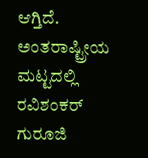ಆಗ್ತಿದೆ.
ಅಂತರಾಷ್ಟ್ರೀಯ ಮಟ್ಟದಲ್ಲಿ ರವಿಶಂಕರ್ ಗುರೂಜಿ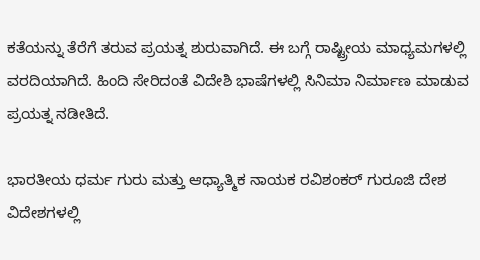ಕತೆಯನ್ನು ತೆರೆಗೆ ತರುವ ಪ್ರಯತ್ನ ಶುರುವಾಗಿದೆ. ಈ ಬಗ್ಗೆ ರಾಷ್ಟ್ರೀಯ ಮಾಧ್ಯಮಗಳಲ್ಲಿ ವರದಿಯಾಗಿದೆ. ಹಿಂದಿ ಸೇರಿದಂತೆ ವಿದೇಶಿ ಭಾಷೆಗಳಲ್ಲಿ ಸಿನಿಮಾ ನಿರ್ಮಾಣ ಮಾಡುವ ಪ್ರಯತ್ನ ನಡೀತಿದೆ.

ಭಾರತೀಯ ಧರ್ಮ ಗುರು ಮತ್ತು ಆಧ್ಯಾತ್ಮಿಕ ನಾಯಕ ರವಿಶಂಕರ್ ಗುರೂಜಿ ದೇಶ ವಿದೇಶಗಳಲ್ಲಿ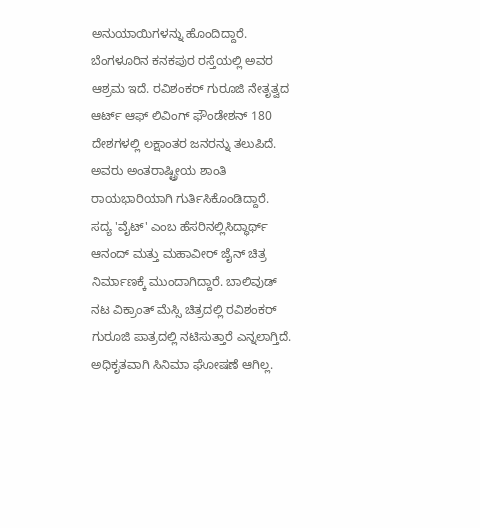ಅನುಯಾಯಿಗಳನ್ನು ಹೊಂದಿದ್ದಾರೆ. ಬೆಂಗಳೂರಿನ ಕನಕಪುರ ರಸ್ತೆಯಲ್ಲಿ ಅವರ ಆಶ್ರಮ ಇದೆ. ರವಿಶಂಕರ್ ಗುರೂಜಿ ನೇತೃತ್ವದ ಆರ್ಟ್ ಆಫ್ ಲಿವಿಂಗ್ ಫೌಂಡೇಶನ್ 180 ದೇಶಗಳಲ್ಲಿ ಲಕ್ಷಾಂತರ ಜನರನ್ನು ತಲುಪಿದೆ. ಅವರು ಅಂತರಾಷ್ಟ್ರೀಯ ಶಾಂತಿ ರಾಯಭಾರಿಯಾಗಿ ಗುರ್ತಿಸಿಕೊಂಡಿದ್ದಾರೆ.
ಸದ್ಯ 'ವೈಟ್' ಎಂಬ ಹೆಸರಿನಲ್ಲಿಸಿದ್ಧಾರ್ಥ್ ಆನಂದ್ ಮತ್ತು ಮಹಾವೀರ್ ಜೈನ್ ಚಿತ್ರ ನಿರ್ಮಾಣಕ್ಕೆ ಮುಂದಾಗಿದ್ದಾರೆ. ಬಾಲಿವುಡ್ ನಟ ವಿಕ್ರಾಂತ್ ಮೆಸ್ಸಿ ಚಿತ್ರದಲ್ಲಿ ರವಿಶಂಕರ್ ಗುರೂಜಿ ಪಾತ್ರದಲ್ಲಿ ನಟಿಸುತ್ತಾರೆ ಎನ್ನಲಾಗ್ತಿದೆ. ಅಧಿಕೃತವಾಗಿ ಸಿನಿಮಾ ಘೋಷಣೆ ಆಗಿಲ್ಲ.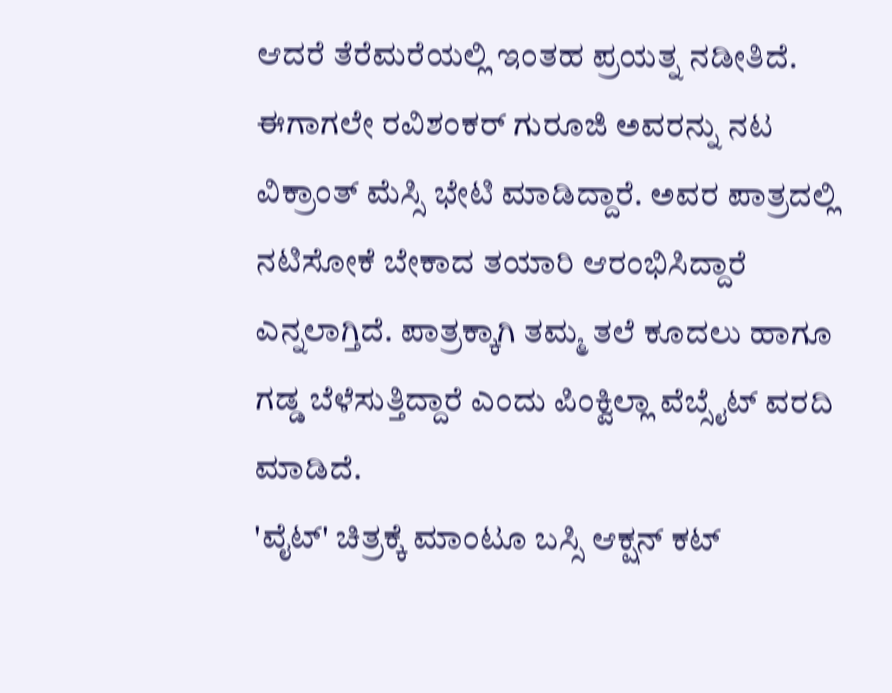ಆದರೆ ತೆರೆಮರೆಯಲ್ಲಿ ಇಂತಹ ಪ್ರಯತ್ನ ನಡೀತಿದೆ. ಈಗಾಗಲೇ ರವಿಶಂಕರ್ ಗುರೂಜಿ ಅವರನ್ನು ನಟ ವಿಕ್ರಾಂತ್ ಮೆಸ್ಸಿ ಭೇಟಿ ಮಾಡಿದ್ದಾರೆ. ಅವರ ಪಾತ್ರದಲ್ಲಿ ನಟಿಸೋಕೆ ಬೇಕಾದ ತಯಾರಿ ಆರಂಭಿಸಿದ್ದಾರೆ ಎನ್ನಲಾಗ್ತಿದೆ. ಪಾತ್ರಕ್ಕಾಗಿ ತಮ್ಮ ತಲೆ ಕೂದಲು ಹಾಗೂ ಗಡ್ಡ ಬೆಳೆಸುತ್ತಿದ್ದಾರೆ ಎಂದು ಪಿಂಕ್ವಿಲ್ಲಾ ವೆಬ್ಸೈಟ್ ವರದಿ ಮಾಡಿದೆ.
'ವೈಟ್' ಚಿತ್ರಕ್ಕೆ ಮಾಂಟೂ ಬಸ್ಸಿ ಆಕ್ಷನ್ ಕಟ್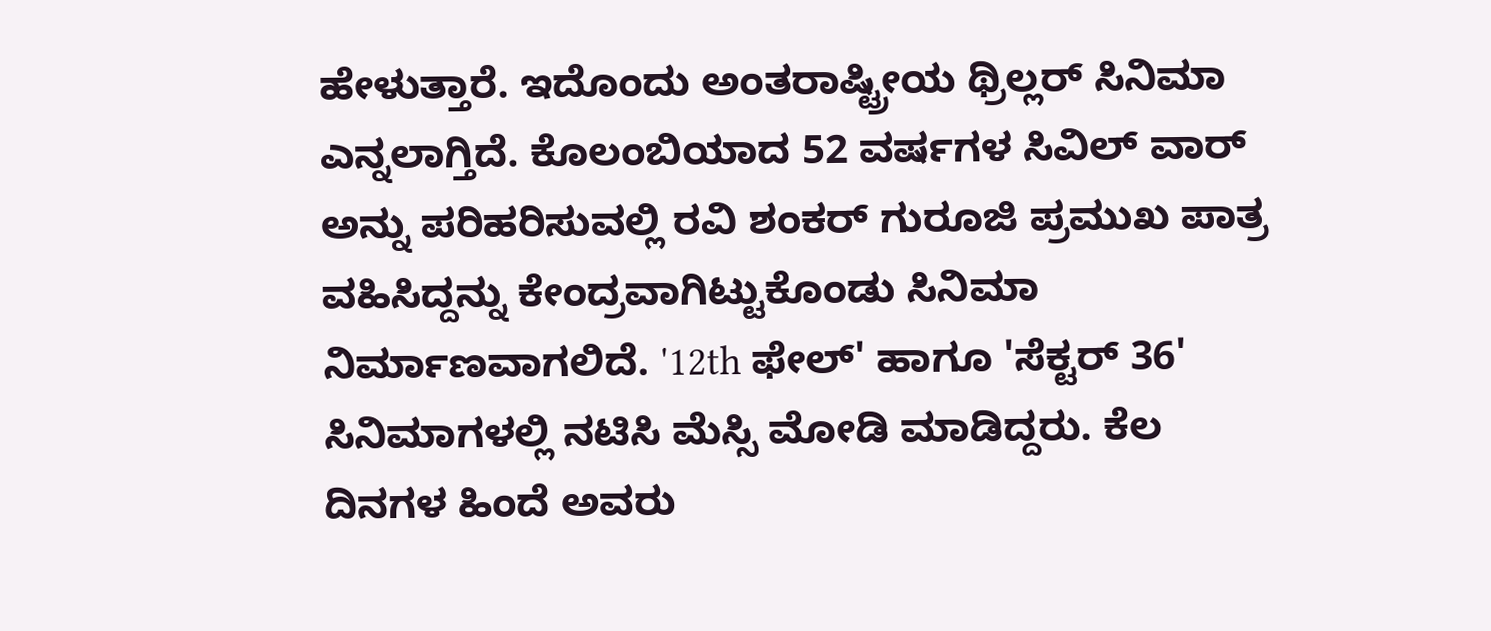ಹೇಳುತ್ತಾರೆ. ಇದೊಂದು ಅಂತರಾಷ್ಟ್ರೀಯ ಥ್ರಿಲ್ಲರ್ ಸಿನಿಮಾ ಎನ್ನಲಾಗ್ತಿದೆ. ಕೊಲಂಬಿಯಾದ 52 ವರ್ಷಗಳ ಸಿವಿಲ್ ವಾರ್ ಅನ್ನು ಪರಿಹರಿಸುವಲ್ಲಿ ರವಿ ಶಂಕರ್ ಗುರೂಜಿ ಪ್ರಮುಖ ಪಾತ್ರ ವಹಿಸಿದ್ದನ್ನು ಕೇಂದ್ರವಾಗಿಟ್ಟುಕೊಂಡು ಸಿನಿಮಾ ನಿರ್ಮಾಣವಾಗಲಿದೆ. '12th ಫೇಲ್' ಹಾಗೂ 'ಸೆಕ್ಟರ್ 36' ಸಿನಿಮಾಗಳಲ್ಲಿ ನಟಿಸಿ ಮೆಸ್ಸಿ ಮೋಡಿ ಮಾಡಿದ್ದರು. ಕೆಲ ದಿನಗಳ ಹಿಂದೆ ಅವರು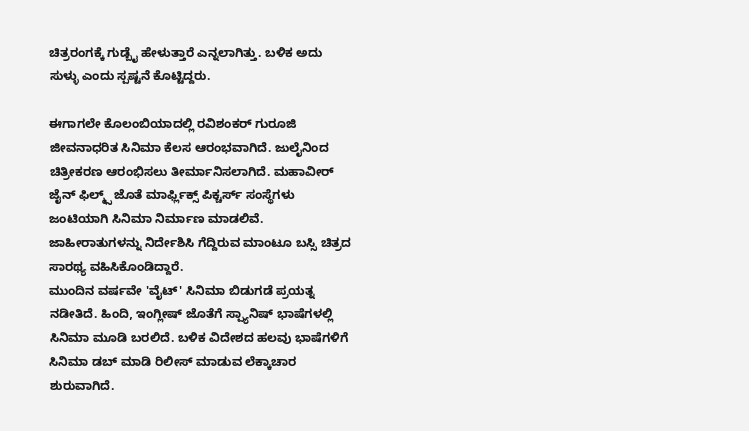ಚಿತ್ರರಂಗಕ್ಕೆ ಗುಡ್ಬೈ ಹೇಳುತ್ತಾರೆ ಎನ್ನಲಾಗಿತ್ತು. ಬಳಿಕ ಅದು ಸುಳ್ಳು ಎಂದು ಸ್ಪಷ್ಟನೆ ಕೊಟ್ಟಿದ್ದರು.

ಈಗಾಗಲೇ ಕೊಲಂಬಿಯಾದಲ್ಲಿ ರವಿಶಂಕರ್ ಗುರೂಜಿ ಜೀವನಾಧರಿತ ಸಿನಿಮಾ ಕೆಲಸ ಆರಂಭವಾಗಿದೆ. ಜುಲೈನಿಂದ ಚಿತ್ರೀಕರಣ ಆರಂಭಿಸಲು ತೀರ್ಮಾನಿಸಲಾಗಿದೆ. ಮಹಾವೀರ್ ಜೈನ್ ಫಿಲ್ಮ್ಸ್ ಜೊತೆ ಮಾರ್ಫ್ಲಿಕ್ಸ್ ಪಿಕ್ಚರ್ಸ್ ಸಂಸ್ಥೆಗಳು ಜಂಟಿಯಾಗಿ ಸಿನಿಮಾ ನಿರ್ಮಾಣ ಮಾಡಲಿವೆ. ಜಾಹೀರಾತುಗಳನ್ನು ನಿರ್ದೇಶಿಸಿ ಗೆದ್ದಿರುವ ಮಾಂಟೂ ಬಸ್ಸಿ ಚಿತ್ರದ ಸಾರಥ್ಯ ವಹಿಸಿಕೊಂಡಿದ್ದಾರೆ.
ಮುಂದಿನ ವರ್ಷವೇ 'ವೈಟ್' ಸಿನಿಮಾ ಬಿಡುಗಡೆ ಪ್ರಯತ್ನ ನಡೀತಿದೆ. ಹಿಂದಿ, ಇಂಗ್ಲೀಷ್ ಜೊತೆಗೆ ಸ್ಪ್ಯಾನಿಷ್ ಭಾಷೆಗಳಲ್ಲಿ ಸಿನಿಮಾ ಮೂಡಿ ಬರಲಿದೆ. ಬಳಿಕ ವಿದೇಶದ ಹಲವು ಭಾಷೆಗಳಿಗೆ ಸಿನಿಮಾ ಡಬ್ ಮಾಡಿ ರಿಲೀಸ್ ಮಾಡುವ ಲೆಕ್ಕಾಚಾರ ಶುರುವಾಗಿದೆ.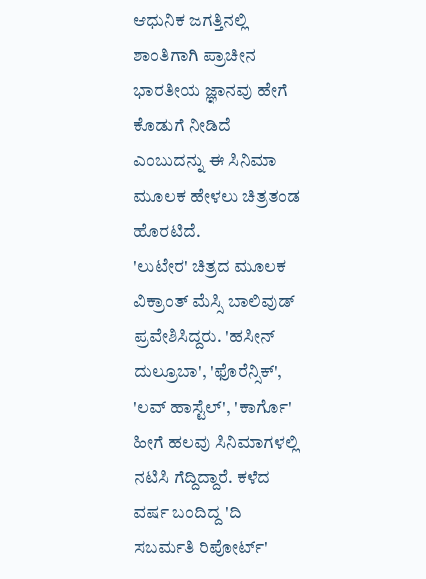ಆಧುನಿಕ ಜಗತ್ತಿನಲ್ಲಿ ಶಾಂತಿಗಾಗಿ ಪ್ರಾಚೀನ ಭಾರತೀಯ ಜ್ಞಾನವು ಹೇಗೆ ಕೊಡುಗೆ ನೀಡಿದೆ ಎಂಬುದನ್ನು ಈ ಸಿನಿಮಾ ಮೂಲಕ ಹೇಳಲು ಚಿತ್ರತಂಡ ಹೊರಟಿದೆ.
'ಲುಟೇರ' ಚಿತ್ರದ ಮೂಲಕ ವಿಕ್ರಾಂತ್ ಮೆಸ್ಸಿ ಬಾಲಿವುಡ್ ಪ್ರವೇಶಿಸಿದ್ದರು. 'ಹಸೀನ್ ದುಲ್ರೂಬಾ', 'ಫೊರೆನ್ಸಿಕ್', 'ಲವ್ ಹಾಸ್ಟೆಲ್', 'ಕಾರ್ಗೊ' ಹೀಗೆ ಹಲವು ಸಿನಿಮಾಗಳಲ್ಲಿ ನಟಿಸಿ ಗೆದ್ದಿದ್ದಾರೆ. ಕಳೆದ ವರ್ಷ ಬಂದಿದ್ದ 'ದಿ ಸಬರ್ಮತಿ ರಿಪೋರ್ಟ್'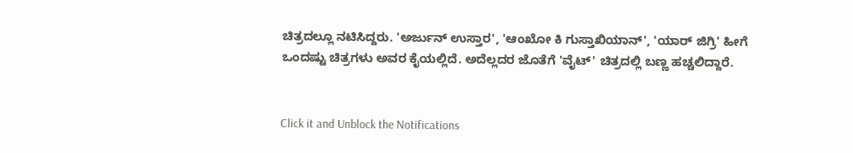ಚಿತ್ರದಲ್ಲೂ ನಟಿಸಿದ್ದರು. 'ಅರ್ಜುನ್ ಉಸ್ತಾರ', 'ಆಂಖೋ ಕಿ ಗುಸ್ತಾಖಿಯಾನ್', 'ಯಾರ್ ಜಿಗ್ರಿ' ಹೀಗೆ ಒಂದಷ್ಟು ಚಿತ್ರಗಳು ಅವರ ಕೈಯಲ್ಲಿದೆ. ಅದೆಲ್ಲದರ ಜೊತೆಗೆ 'ವೈಟ್' ಚಿತ್ರದಲ್ಲಿ ಬಣ್ಣ ಹಚ್ಚಲಿದ್ದಾರೆ.


Click it and Unblock the Notifications